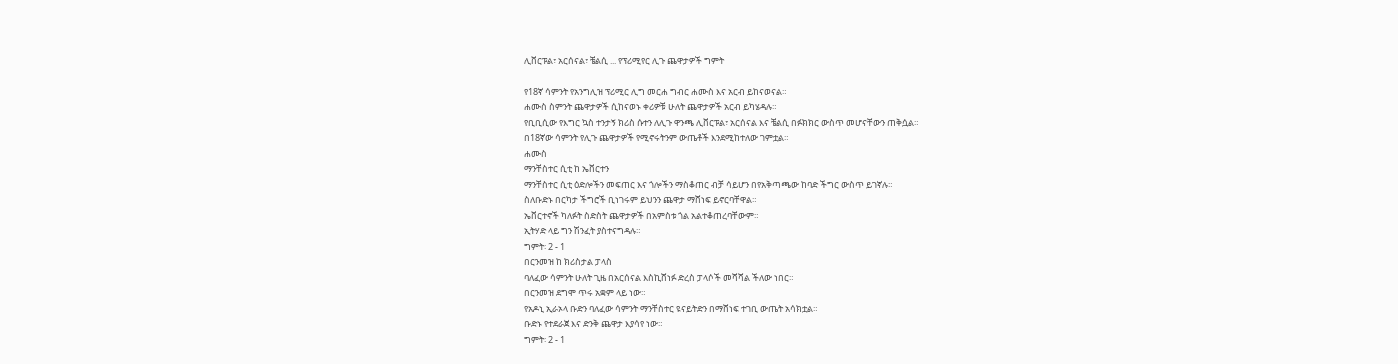ሊቨርፑል፣ አርሰናል፣ ቼልሲ ... የፕሪሚየር ሊጉ ጨዋታዎች ግምት

የ18ኛ ሳምንት የአንግሊዝ ፕሪሚር ሊግ መርሐ ግብር ሐሙስ እና አርብ ይከናወናል።
ሐሙስ ስምንት ጨዋታዎች ሲከናወኑ ቀሪዎቹ ሁለት ጨዋታዎች አርብ ይካሄዳሉ።
የቢቢሲው የእግር ኳስ ተንታኝ ክሪስ ሱተን ለሊጉ ዋንጫ ሊቨርፑል፣ አርሰናል እና ቼልሲ በፉክክር ውስጥ መሆናቸውን ጠቅሷል።
በ18ኛው ሳምንት የሊጉ ጨዋታዎች የሚኖሩትንም ውጤቶች እንደሚከተለው ገምቷል።
ሐሙስ
ማንቸስተር ሲቲ ከ ኤቨርተን
ማንቸስተር ሲቲ ዕድሎችን መፍጠር እና ጎሎችን ማስቆጠር ብቻ ሳይሆን በየአቅጣጫው ከባድ ችግር ውስጥ ይገኛሉ።
ስለቡድኑ በርካታ ችግሮች ቢነገሩም ይህንን ጨዋታ ማሸነፍ ይኖርባቸዋል።
ኤቨርተኖች ካለፉት ስድስት ጨዋታዎች በአምስቱ ጎል አልተቆጠረባቸውም።
ኢትሃድ ላይ ግን ሽንፈት ያስተናግዳሉ።
ግምት፡ 2 - 1
በርንመዝ ከ ክሪስታል ፓላስ
ባለፈው ሳምንት ሁለት ጊዜ በአርሰናል እስኪሸነፉ ድረስ ፓላሶች መሻሻል ችለው ነበር።
በርንመዝ ደግሞ ጥሩ አቋም ላይ ነው።
የአዶኒ ኢራኦላ ቡድን ባለፈው ሳምንት ማንቸስተር ዩናይትድን በማሸነፍ ተገቢ ውጤት አሳክቷል።
ቡድኑ የተደራጀ እና ድንቅ ጨዋታ እያሳየ ነው።
ግምት፡ 2 - 1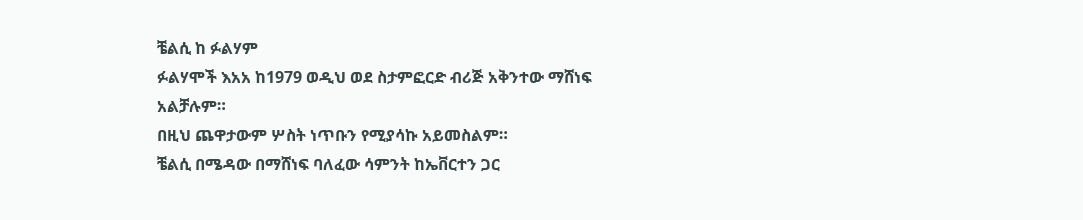ቼልሲ ከ ፉልሃም
ፉልሃሞች እአአ ከ1979 ወዲህ ወደ ስታምፎርድ ብሪጅ አቅንተው ማሸነፍ አልቻሉም።
በዚህ ጨዋታውም ሦስት ነጥቡን የሚያሳኩ አይመስልም።
ቼልሲ በሜዳው በማሸነፍ ባለፈው ሳምንት ከኤቨርተን ጋር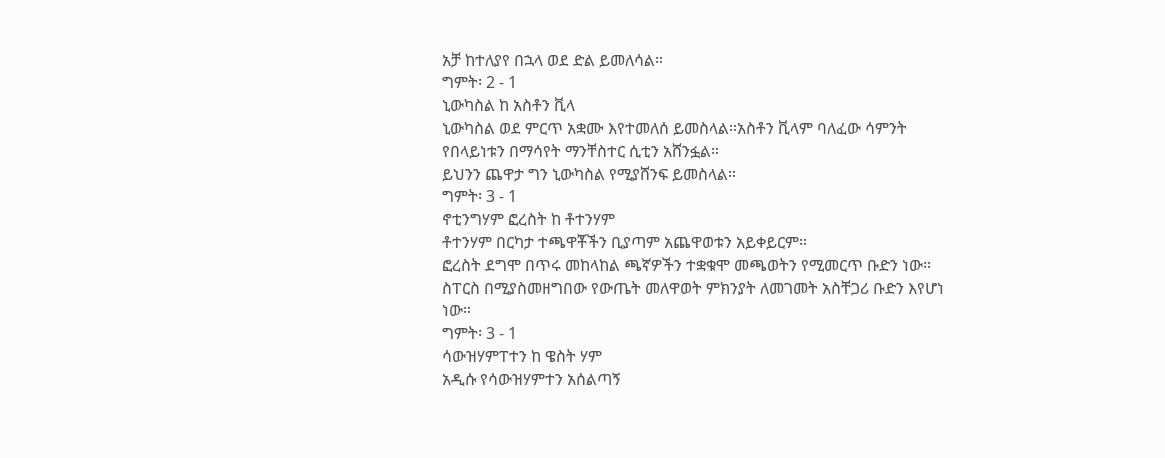አቻ ከተለያየ በኋላ ወደ ድል ይመለሳል።
ግምት፡ 2 - 1
ኒውካስል ከ አስቶን ቪላ
ኒውካስል ወደ ምርጥ አቋሙ እየተመለሰ ይመስላል።አስቶን ቪላም ባለፈው ሳምንት የበላይነቱን በማሳየት ማንቸስተር ሲቲን አሸንፏል።
ይህንን ጨዋታ ግን ኒውካስል የሚያሸንፍ ይመስላል።
ግምት፡ 3 - 1
ኖቲንግሃም ፎረስት ከ ቶተንሃም
ቶተንሃም በርካታ ተጫዋቾችን ቢያጣም አጨዋወቱን አይቀይርም።
ፎረስት ደግሞ በጥሩ መከላከል ጫኛዎችን ተቋቁሞ መጫወትን የሚመርጥ ቡድን ነው።
ስፐርስ በሚያስመዘግበው የውጤት መለዋወት ምክንያት ለመገመት አስቸጋሪ ቡድን እየሆነ ነው።
ግምት፡ 3 - 1
ሳውዝሃምፐተን ከ ዌስት ሃም
አዲሱ የሳውዝሃምተን አሰልጣኝ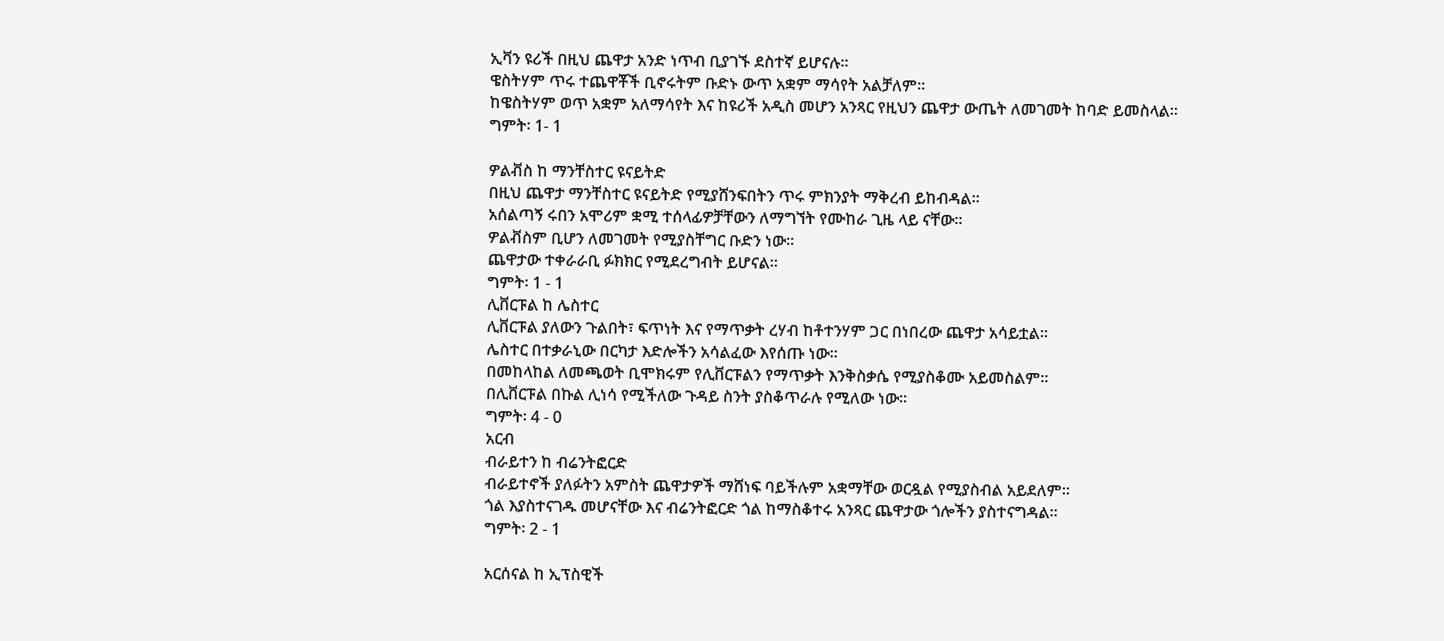ኢቫን ዩሪች በዚህ ጨዋታ አንድ ነጥብ ቢያገኙ ደስተኛ ይሆናሉ።
ዌስትሃም ጥሩ ተጨዋቾች ቢኖሩትም ቡድኑ ውጥ አቋም ማሳየት አልቻለም።
ከዌስትሃም ወጥ አቋም አለማሳየት እና ከዩሪች አዲስ መሆን አንጻር የዚህን ጨዋታ ውጤት ለመገመት ከባድ ይመስላል።
ግምት፡ 1- 1

ዎልቭስ ከ ማንቸስተር ዩናይትድ
በዚህ ጨዋታ ማንቸስተር ዩናይትድ የሚያሸንፍበትን ጥሩ ምክንያት ማቅረብ ይከብዳል።
አሰልጣኝ ሩበን አሞሪም ቋሚ ተሰላፊዎቻቸውን ለማግኘት የሙከራ ጊዜ ላይ ናቸው።
ዎልቭስም ቢሆን ለመገመት የሚያስቸግር ቡድን ነው።
ጨዋታው ተቀራራቢ ፉክክር የሚደረግብት ይሆናል።
ግምት፡ 1 - 1
ሊቨርፑል ከ ሌስተር
ሊቨርፑል ያለውን ጉልበት፣ ፍጥነት እና የማጥቃት ረሃብ ከቶተንሃም ጋር በነበረው ጨዋታ አሳይቷል።
ሌስተር በተቃራኒው በርካታ እድሎችን አሳልፈው እየሰጡ ነው።
በመከላከል ለመጫወት ቢሞክሩም የሊቨርፑልን የማጥቃት እንቅስቃሴ የሚያስቆሙ አይመስልም።
በሊቨርፑል በኩል ሊነሳ የሚችለው ጉዳይ ስንት ያስቆጥራሉ የሚለው ነው።
ግምት፡ 4 - 0
አርብ
ብራይተን ከ ብሬንትፎርድ
ብራይተኖች ያለፉትን አምስት ጨዋታዎች ማሸነፍ ባይችሉም አቋማቸው ወርዷል የሚያስብል አይደለም።
ጎል እያስተናገዱ መሆናቸው እና ብሬንትፎርድ ጎል ከማስቆተሩ አንጻር ጨዋታው ጎሎችን ያስተናግዳል።
ግምት፡ 2 - 1

አርሰናል ከ ኢፕስዊች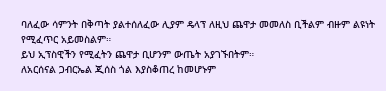ባለፈው ሳምንት በቅጣት ያልተሰለፈው ሊያም ዴላፕ ለዚህ ጨዋታ መመለስ ቢችልም ብዙም ልዩነት የሚፈጥር አይመስልም።
ይህ ኢፕስዊችን የሚፈትን ጨዋታ ቢሆንም ውጤት አያገኙበትም።
ለአርሰናል ጋብርኤል ጂሰስ ጎል እያስቆጠረ ከመሆኑም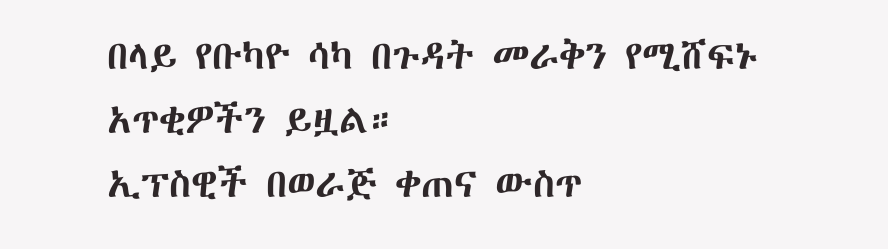በላይ የቡካዮ ሳካ በጉዳት መራቅን የሚሸፍኑ አጥቂዎችን ይዟል።
ኢፕስዊች በወራጅ ቀጠና ውስጥ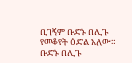ቢገኝም ቡድኑ በሊጉ የመቆየት ዕድል አለው።
ቡድኑ በሊጉ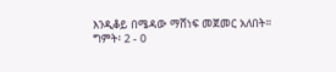እንዲቆይ በሜዳው ማሸነፍ መጀመር አለበት።
ግምት፡ 2 - 0